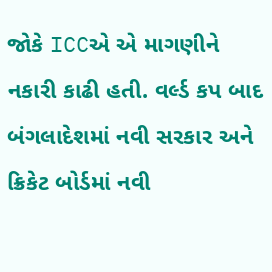જોકે ICCએ એ માગણીને નકારી કાઢી હતી. વર્લ્ડ કપ બાદ બંગલાદેશમાં નવી સરકાર અને ક્રિકેટ બોર્ડમાં નવી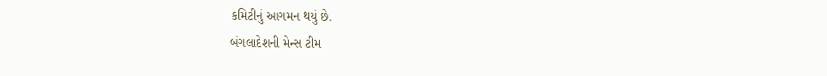કમિટીનું આગમન થયું છે.
બંગલાદેશની મેન્સ ટીમ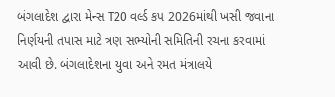બંગલાદેશ દ્વારા મેન્સ T20 વર્લ્ડ કપ 2026માંથી ખસી જવાના નિર્ણયની તપાસ માટે ત્રણ સભ્યોની સમિતિની રચના કરવામાં આવી છે. બંગલાદેશના યુવા અને રમત મંત્રાલયે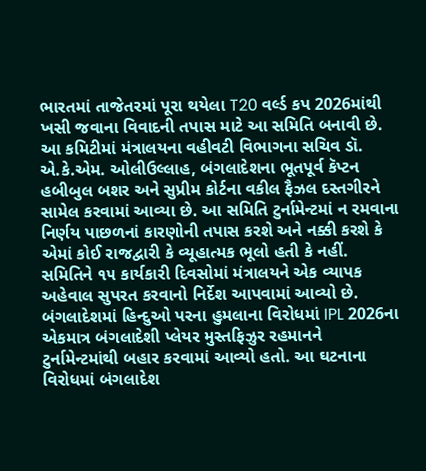ભારતમાં તાજેતરમાં પૂરા થયેલા T20 વર્લ્ડ કપ 2026માંથી ખસી જવાના વિવાદની તપાસ માટે આ સમિતિ બનાવી છે. આ કમિટીમાં મંત્રાલયના વહીવટી વિભાગના સચિવ ડૉ. એ.કે.એમ. ઓલીઉલ્લાહ, બંગલાદેશના ભૂતપૂર્વ કૅપ્ટન હબીબુલ બશર અને સુપ્રીમ કોર્ટના વકીલ ફૈઝલ દસ્તગીરને સામેલ કરવામાં આવ્યા છે. આ સમિતિ ટુર્નામેન્ટમાં ન રમવાના નિર્ણય પાછળનાં કારણોની તપાસ કરશે અને નક્કી કરશે કે એમાં કોઈ રાજદ્વારી કે વ્યૂહાત્મક ભૂલો હતી કે નહીં. સમિતિને ૧૫ કાર્યકારી દિવસોમાં મંત્રાલયને એક વ્યાપક અહેવાલ સુપરત કરવાનો નિર્દેશ આપવામાં આવ્યો છે. બંગલાદેશમાં હિન્દુઓ પરના હુમલાના વિરોધમાં IPL 2026ના એકમાત્ર બંગલાદેશી પ્લેયર મુસ્તફિઝુર રહમાનને ટુર્નામેન્ટમાંથી બહાર કરવામાં આવ્યો હતો. આ ઘટનાના વિરોધમાં બંગલાદેશ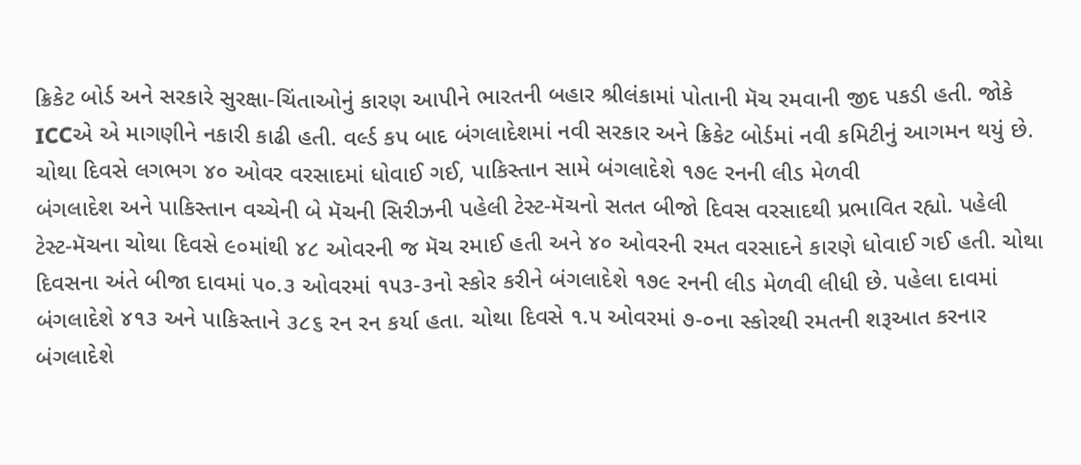ક્રિકેટ બોર્ડ અને સરકારે સુરક્ષા-ચિંતાઓનું કારણ આપીને ભારતની બહાર શ્રીલંકામાં પોતાની મૅચ રમવાની જીદ પકડી હતી. જોકે ICCએ એ માગણીને નકારી કાઢી હતી. વર્લ્ડ કપ બાદ બંગલાદેશમાં નવી સરકાર અને ક્રિકેટ બોર્ડમાં નવી કમિટીનું આગમન થયું છે.
ચોથા દિવસે લગભગ ૪૦ ઓવર વરસાદમાં ધોવાઈ ગઈ, પાકિસ્તાન સામે બંગલાદેશે ૧૭૯ રનની લીડ મેળવી
બંગલાદેશ અને પાકિસ્તાન વચ્ચેની બે મૅચની સિરીઝની પહેલી ટેસ્ટ-મૅચનો સતત બીજો દિવસ વરસાદથી પ્રભાવિત રહ્યો. પહેલી ટેસ્ટ-મૅચના ચોથા દિવસે ૯૦માંથી ૪૮ ઓવરની જ મૅચ રમાઈ હતી અને ૪૦ ઓવરની રમત વરસાદને કારણે ધોવાઈ ગઈ હતી. ચોથા દિવસના અંતે બીજા દાવમાં ૫૦.૩ ઓવરમાં ૧૫૩-૩નો સ્કોર કરીને બંગલાદેશે ૧૭૯ રનની લીડ મેળવી લીધી છે. પહેલા દાવમાં બંગલાદેશે ૪૧૩ અને પાકિસ્તાને ૩૮૬ રન રન કર્યા હતા. ચોથા દિવસે ૧.૫ ઓવરમાં ૭-૦ના સ્કોરથી રમતની શરૂઆત કરનાર બંગલાદેશે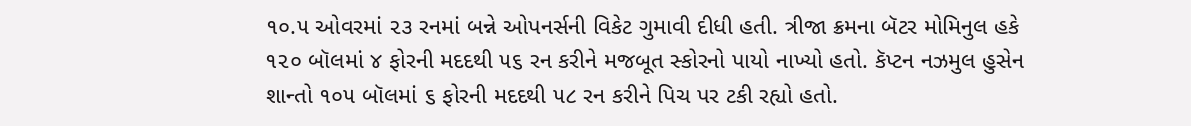૧૦.૫ ઓવરમાં ૨૩ રનમાં બન્ને ઓપનર્સની વિકેટ ગુમાવી દીધી હતી. ત્રીજા ક્રમના બૅટર મોમિનુલ હકે ૧૨૦ બૉલમાં ૪ ફોરની મદદથી ૫૬ રન કરીને મજબૂત સ્કોરનો પાયો નાખ્યો હતો. કૅપ્ટન નઝમુલ હુસેન શાન્તો ૧૦૫ બૉલમાં ૬ ફોરની મદદથી ૫૮ રન કરીને પિચ પર ટકી રહ્યો હતો.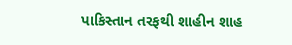પાકિસ્તાન તરફથી શાહીન શાહ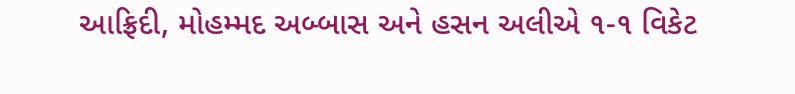આફ્રિદી, મોહમ્મદ અબ્બાસ અને હસન અલીએ ૧-૧ વિકેટ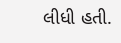લીધી હતી.